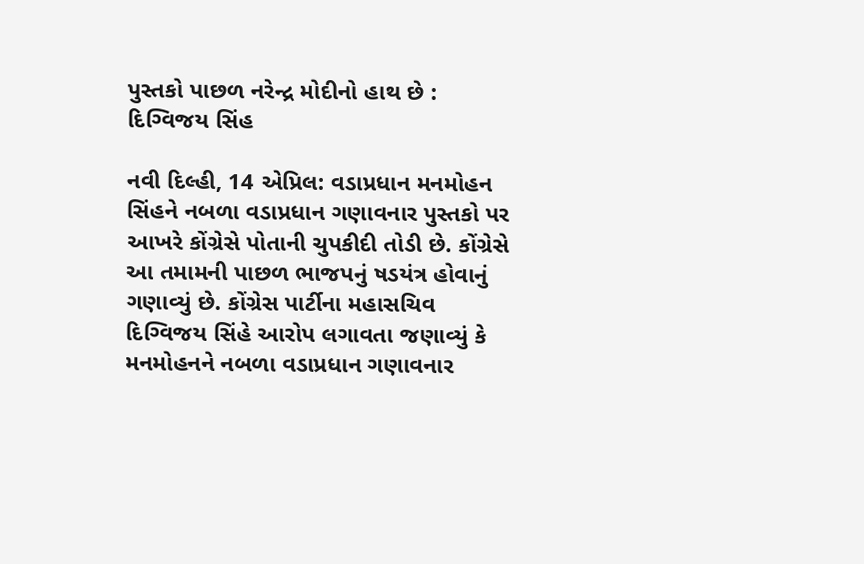પુસ્તકો પાછળ નરેન્દ્ર મોદીનો હાથ છે : દિગ્વિજય સિંહ

નવી દિલ્હી, 14 એપ્રિલ: વડાપ્રધાન મનમોહન સિંહને નબળા વડાપ્રધાન ગણાવનાર પુસ્તકો પર આખરે કોંગ્રેસે પોતાની ચુપકીદી તોડી છે. કોંગ્રેસે આ તમામની પાછળ ભાજપનું ષડયંત્ર હોવાનું ગણાવ્યું છે. કોંગ્રેસ પાર્ટીના મહાસચિવ દિગ્વિજય સિંહે આરોપ લગાવતા જણાવ્યું કે મનમોહનને નબળા વડાપ્રધાન ગણાવનાર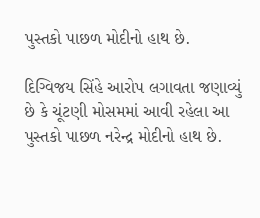પુસ્તકો પાછળ મોદીનો હાથ છે.

દિગ્વિજય સિંહે આરોપ લગાવતા જણાવ્યું છે કે ચૂંટણી મોસમમાં આવી રહેલા આ પુસ્તકો પાછળ નરેન્દ્ર મોદીનો હાથ છે.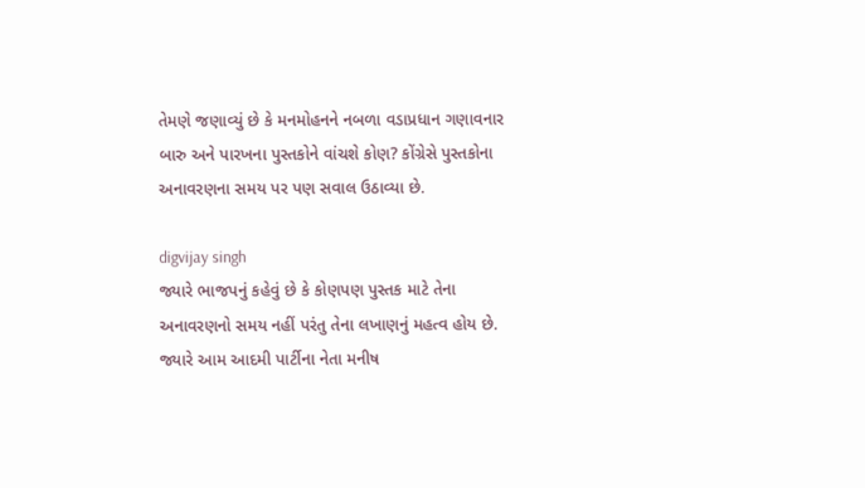તેમણે જણાવ્યું છે કે મનમોહનને નબળા વડાપ્રધાન ગણાવનાર બારુ અને પારખના પુસ્તકોને વાંચશે કોણ? કોંગ્રેસે પુસ્તકોના અનાવરણના સમય પર પણ સવાલ ઉઠાવ્યા છે.

digvijay singh
જ્યારે ભાજપનું કહેવું છે કે કોણપણ પુસ્તક માટે તેના અનાવરણનો સમય નહીં પરંતુ તેના લખાણનું મહત્વ હોય છે. જ્યારે આમ આદમી પાર્ટીના નેતા મનીષ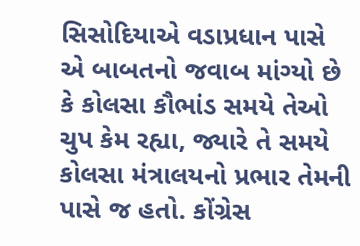સિસોદિયાએ વડાપ્રધાન પાસે એ બાબતનો જવાબ માંગ્યો છે કે કોલસા કૌભાંડ સમયે તેઓ ચુપ કેમ રહ્યા, જ્યારે તે સમયે કોલસા મંત્રાલયનો પ્રભાર તેમની પાસે જ હતો. કોંગ્રેસ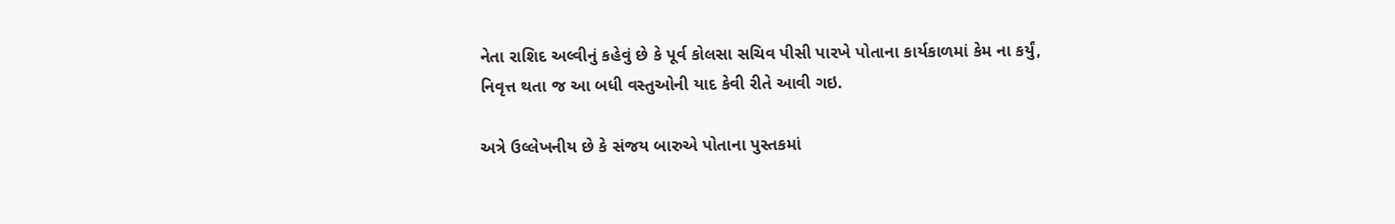નેતા રાશિદ અલ્વીનું કહેવું છે કે પૂર્વ કોલસા સચિવ પીસી પારખે પોતાના કાર્યકાળમાં કેમ ના કર્યું, નિવૃત્ત થતા જ આ બધી વસ્તુઓની યાદ કેવી રીતે આવી ગઇ.

અત્રે ઉલ્લેખનીય છે કે સંજય બારુએ પોતાના પુસ્તકમાં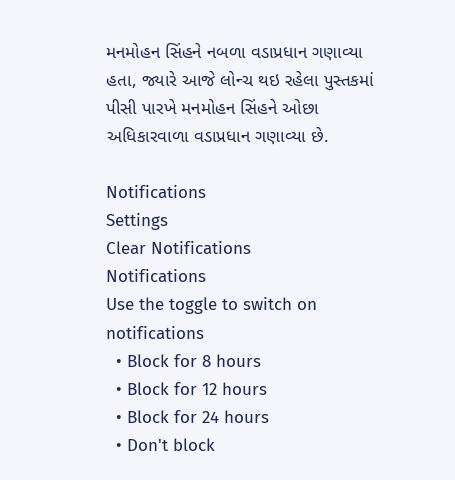મનમોહન સિંહને નબળા વડાપ્રધાન ગણાવ્યા હતા, જ્યારે આજે લોન્ચ થઇ રહેલા પુસ્તકમાં પીસી પારખે મનમોહન સિંહને ઓછા અધિકારવાળા વડાપ્રધાન ગણાવ્યા છે.

Notifications
Settings
Clear Notifications
Notifications
Use the toggle to switch on notifications
  • Block for 8 hours
  • Block for 12 hours
  • Block for 24 hours
  • Don't block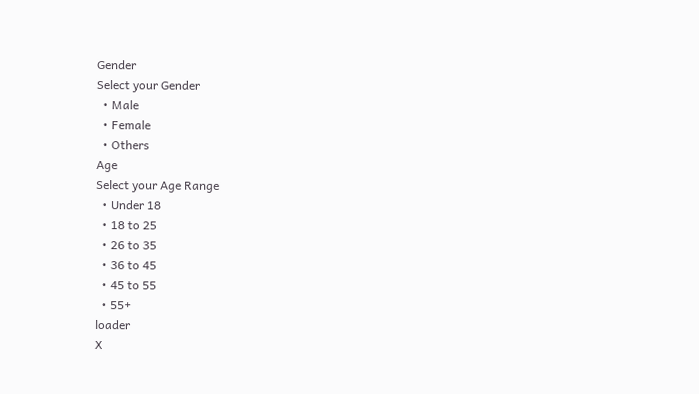Gender
Select your Gender
  • Male
  • Female
  • Others
Age
Select your Age Range
  • Under 18
  • 18 to 25
  • 26 to 35
  • 36 to 45
  • 45 to 55
  • 55+
loader
X